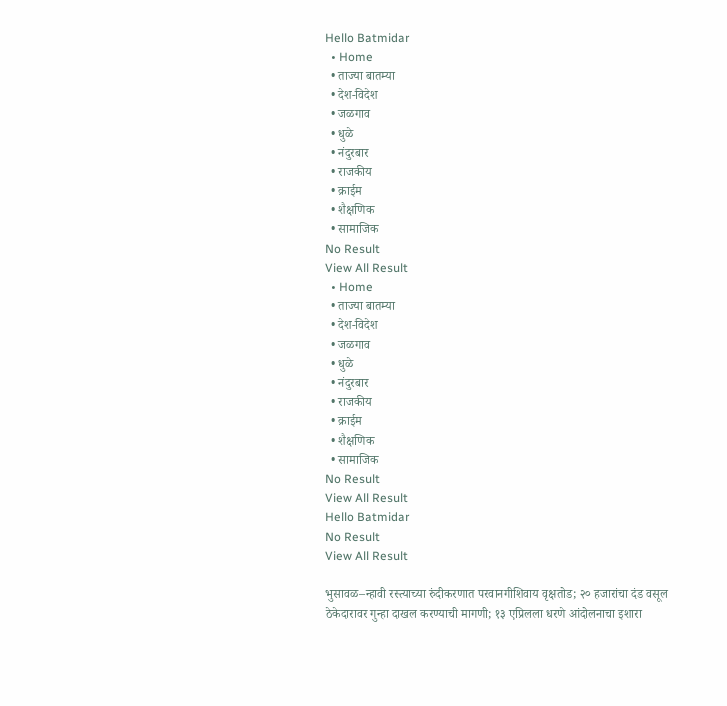Hello Batmidar
  • Home
  • ताज्या बातम्या
  • देश-विदेश
  • जळगाव
  • धुळे
  • नंदुरबार
  • राजकीय
  • क्राईम
  • शैक्षणिक
  • सामाजिक
No Result
View All Result
  • Home
  • ताज्या बातम्या
  • देश-विदेश
  • जळगाव
  • धुळे
  • नंदुरबार
  • राजकीय
  • क्राईम
  • शैक्षणिक
  • सामाजिक
No Result
View All Result
Hello Batmidar
No Result
View All Result

भुसावळ–न्हावी रस्त्याच्या रुंदीकरणात परवानगीशिवाय वृक्षतोड; २० हजारांचा दंड वसूल ठेकेदारावर गुन्हा दाखल करण्याची मागणी; १३ एप्रिलला धरणे आंदोलनाचा इशारा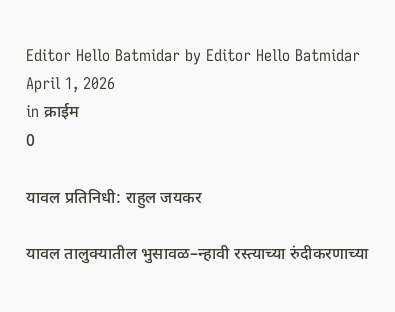Editor Hello Batmidar by Editor Hello Batmidar
April 1, 2026
in क्राईम
0

यावल प्रतिनिधी: राहुल जयकर

यावल तालुक्यातील भुसावळ–न्हावी रस्त्याच्या रुंदीकरणाच्या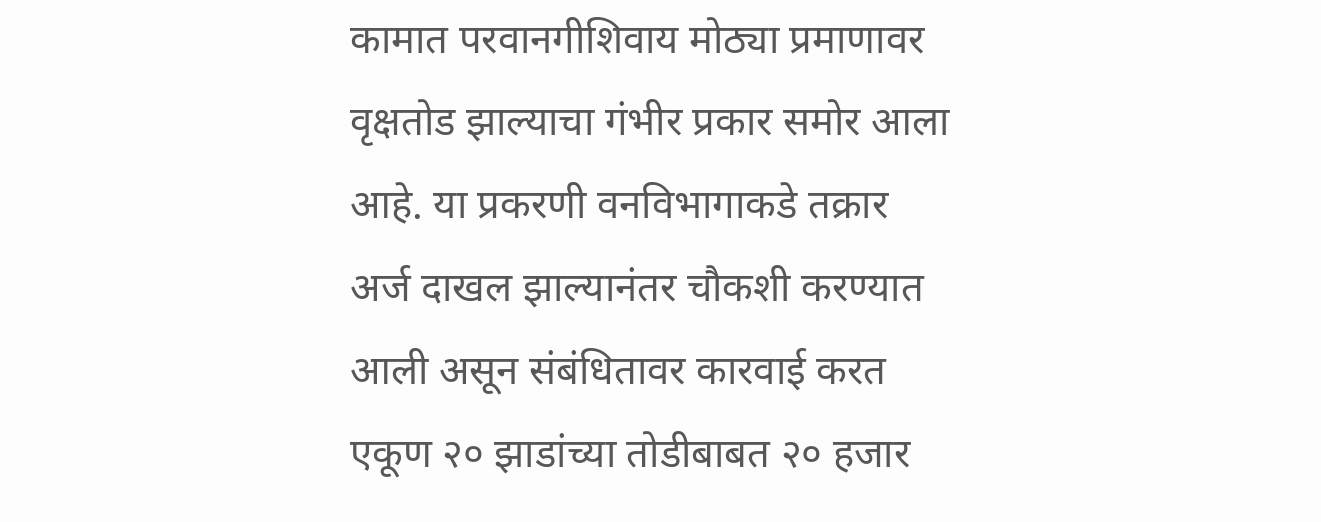कामात परवानगीशिवाय मोठ्या प्रमाणावर वृक्षतोड झाल्याचा गंभीर प्रकार समोर आला आहे. या प्रकरणी वनविभागाकडे तक्रार अर्ज दाखल झाल्यानंतर चौकशी करण्यात आली असून संबंधितावर कारवाई करत एकूण २० झाडांच्या तोडीबाबत २० हजार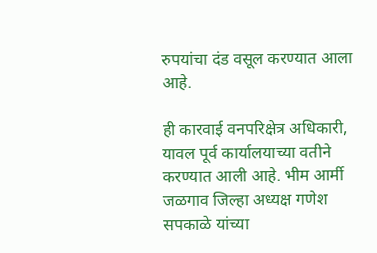रुपयांचा दंड वसूल करण्यात आला आहे.

ही कारवाई वनपरिक्षेत्र अधिकारी, यावल पूर्व कार्यालयाच्या वतीने करण्यात आली आहे. भीम आर्मी जळगाव जिल्हा अध्यक्ष गणेश सपकाळे यांच्या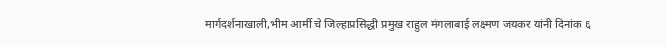मार्गदर्शनाखाली,भीम आर्मी चे जिल्हाप्रसिद्धी प्रमुख राहुल मंगलाबाई लक्ष्मण जयकर यांनी दिनांक ६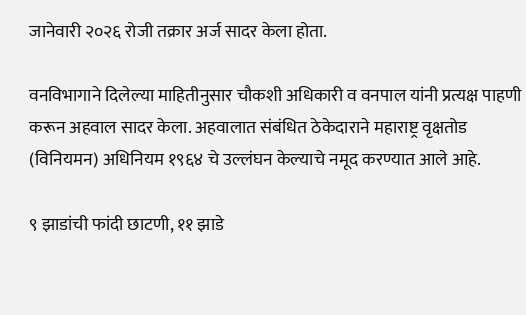जानेवारी २०२६ रोजी तक्रार अर्ज सादर केला होता.

वनविभागाने दिलेल्या माहितीनुसार चौकशी अधिकारी व वनपाल यांनी प्रत्यक्ष पाहणी करून अहवाल सादर केला. अहवालात संबंधित ठेकेदाराने महाराष्ट्र वृक्षतोड (विनियमन) अधिनियम १९६४ चे उल्लंघन केल्याचे नमूद करण्यात आले आहे.

९ झाडांची फांदी छाटणी, ११ झाडे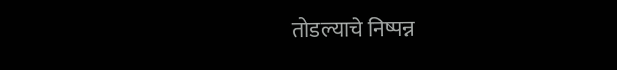तोडल्याचे निष्पन्न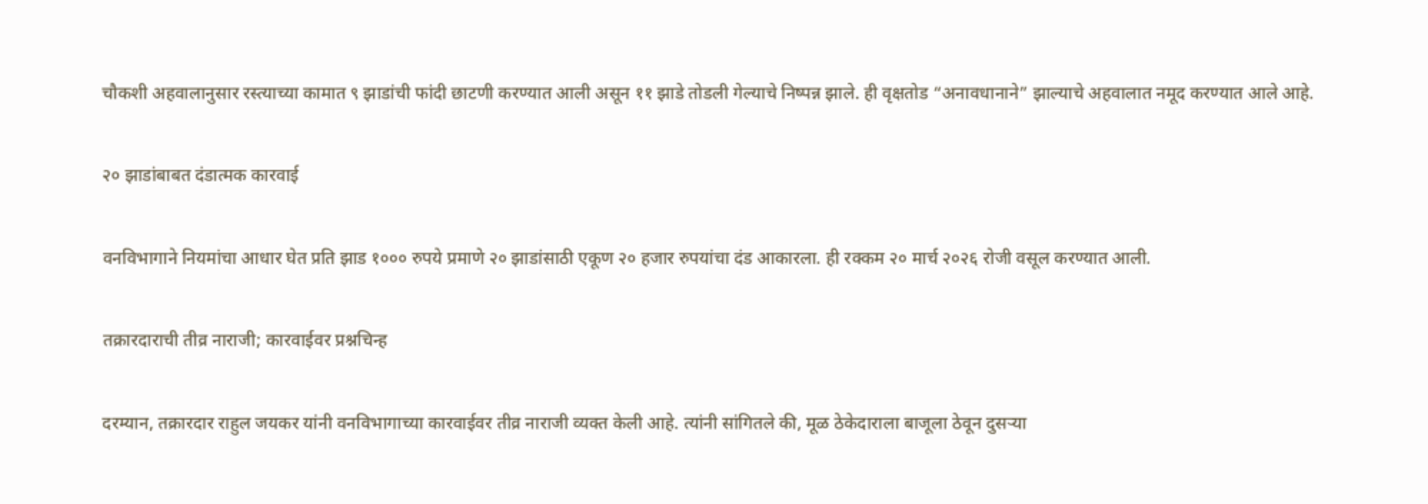चौकशी अहवालानुसार रस्त्याच्या कामात ९ झाडांची फांदी छाटणी करण्यात आली असून ११ झाडे तोडली गेल्याचे निष्पन्न झाले. ही वृक्षतोड “अनावधानाने” झाल्याचे अहवालात नमूद करण्यात आले आहे.

२० झाडांबाबत दंडात्मक कारवाई

वनविभागाने नियमांचा आधार घेत प्रति झाड १००० रुपये प्रमाणे २० झाडांसाठी एकूण २० हजार रुपयांचा दंड आकारला. ही रक्कम २० मार्च २०२६ रोजी वसूल करण्यात आली.

तक्रारदाराची तीव्र नाराजी; कारवाईवर प्रश्नचिन्ह

दरम्यान, तक्रारदार राहुल जयकर यांनी वनविभागाच्या कारवाईवर तीव्र नाराजी व्यक्त केली आहे. त्यांनी सांगितले की, मूळ ठेकेदाराला बाजूला ठेवून दुसऱ्या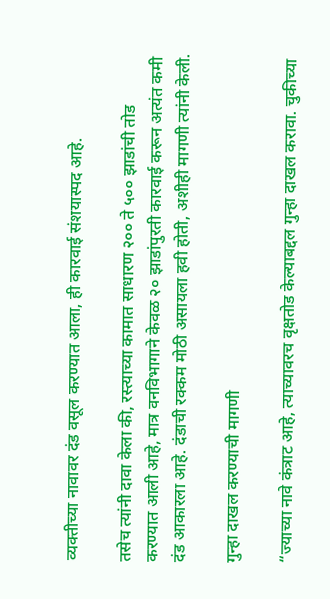व्यक्तीच्या नावावर दंड वसूल करण्यात आला, ही कारवाई संशयास्पद आहे.

तसेच त्यांनी दावा केला की, रस्त्याच्या कामात साधारण २०० ते ५०० झाडांची तोड करण्यात आली आहे, मात्र वनविभागाने केवळ २० झाडांपुरती कारवाई करून अत्यंत कमी दंड आकारला आहे. दंडाची रक्कम मोठी असायला हवी होती, अशीही मागणी त्यांनी केली.

गुन्हा दाखल करण्याची मागणी

“ज्याच्या नावे कंत्राट आहे, त्याच्यावरच वृक्षतोड केल्याबद्दल गुन्हा दाखल करावा. चुकीच्या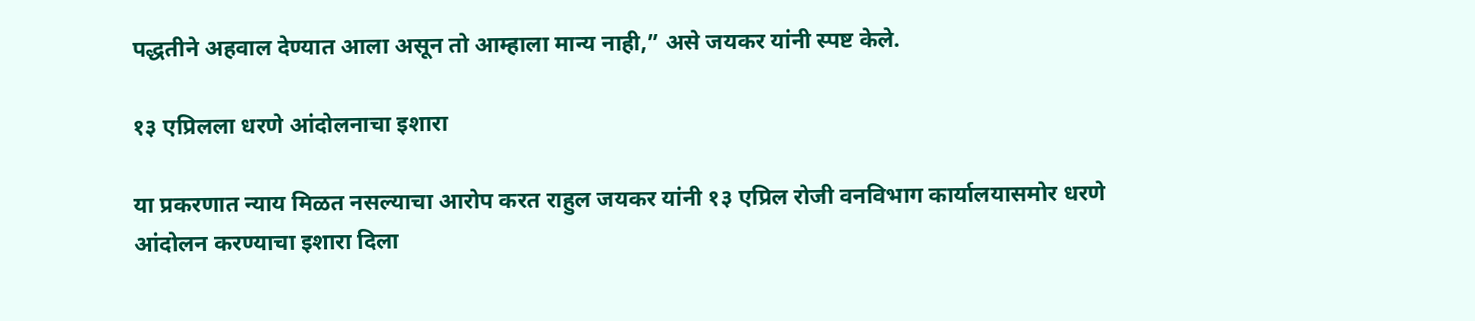पद्धतीने अहवाल देण्यात आला असून तो आम्हाला मान्य नाही,” असे जयकर यांनी स्पष्ट केले.

१३ एप्रिलला धरणे आंदोलनाचा इशारा

या प्रकरणात न्याय मिळत नसल्याचा आरोप करत राहुल जयकर यांनी १३ एप्रिल रोजी वनविभाग कार्यालयासमोर धरणे आंदोलन करण्याचा इशारा दिला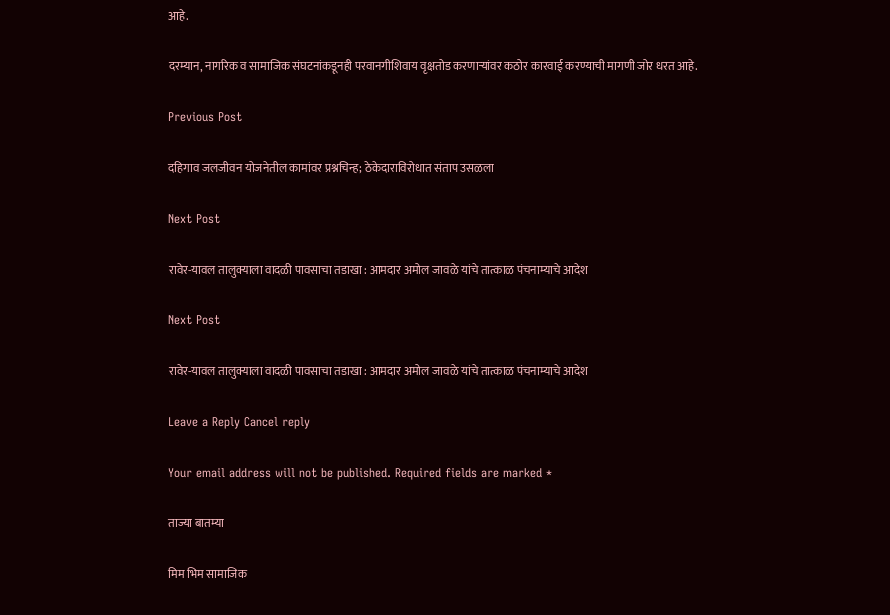आहे.

दरम्यान, नागरिक व सामाजिक संघटनांकडूनही परवानगीशिवाय वृक्षतोड करणाऱ्यांवर कठोर कारवाई करण्याची मागणी जोर धरत आहे.

Previous Post

दहिगाव जलजीवन योजनेतील कामांवर प्रश्नचिन्ह; ठेकेदाराविरोधात संताप उसळला

Next Post

रावेर-यावल तालुक्याला वादळी पावसाचा तडाखा : आमदार अमोल जावळे यांचे तात्काळ पंचनाम्याचे आदेश

Next Post

रावेर-यावल तालुक्याला वादळी पावसाचा तडाखा : आमदार अमोल जावळे यांचे तात्काळ पंचनाम्याचे आदेश

Leave a Reply Cancel reply

Your email address will not be published. Required fields are marked *

ताज्या बातम्या

मिम भिम सामाजिक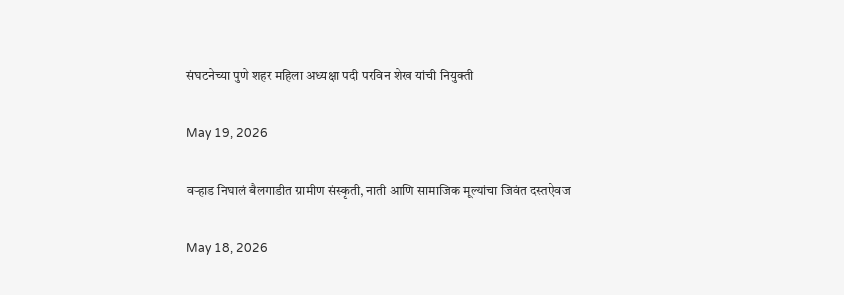संघटनेच्या पुणे शहर महिला अध्यक्षा पदी परविन शेख यांची नियुक्ती

May 19, 2026

वऱ्हाड निघालं बैलगाडीत ग्रामीण संस्कृती, नाती आणि सामाजिक मूल्यांचा जिवंत दस्तऐवज

May 18, 2026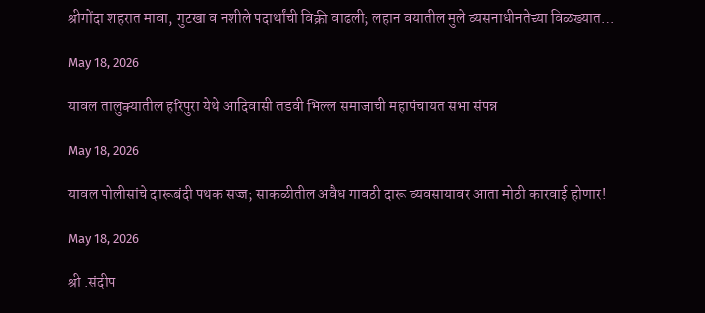श्रीगोंदा शहरात मावा, गुटखा व नशीले पदार्थांची विक्री वाढली; लहान वयातील मुले व्यसनाधीनतेच्या विळख्यात…

May 18, 2026

यावल तालुक्यातील हरिपुरा येथे आदिवासी तडवी भिल्ल समाजाची महापंचायत सभा संपन्न

May 18, 2026

यावल पोलीसांचे दारूबंदी पथक सज्ज; साकळीतील अवैध गावठी दारू व्यवसायावर आता मोठी कारवाई होणार!

May 18, 2026

श्री .संदीप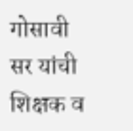गोसावी सर यांची शिक्षक व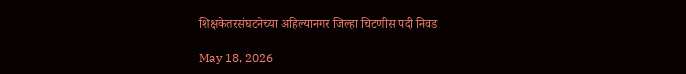शिक्षकेतरसंघटनेच्या अहिल्यानगर जिल्हा चिटणीस पदी निवड

May 18, 2026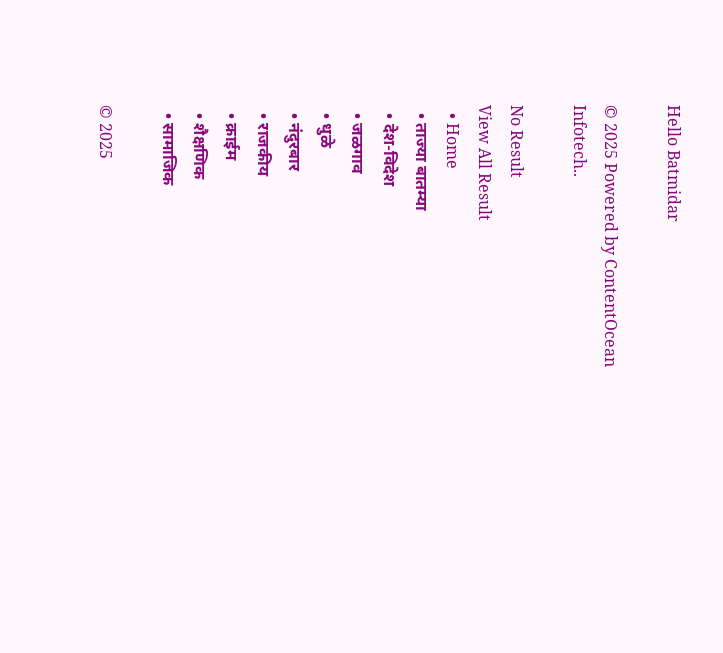Hello Batmidar

© 2025 Powered by ContentOcean Infotech..

No Result
View All Result
  • Home
  • ताज्या बातम्या
  • देश-विदेश
  • जळगाव
  • धुळे
  • नंदुरबार
  • राजकीय
  • क्राईम
  • शैक्षणिक
  • सामाजिक

© 2025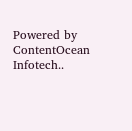Powered by ContentOcean Infotech..